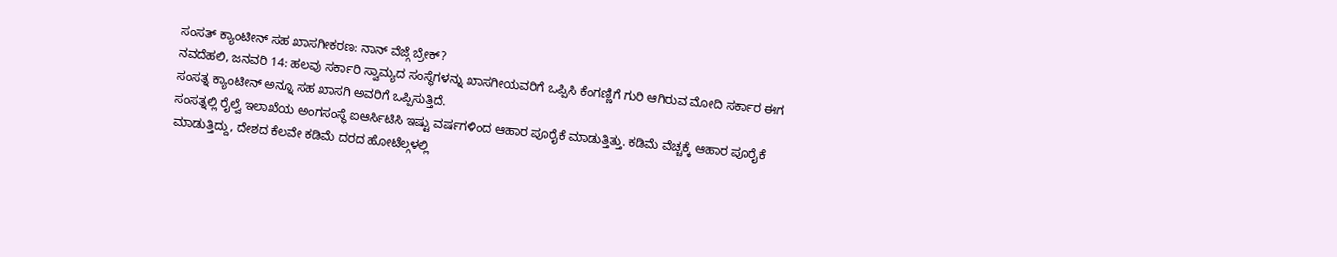ಸಂಸತ್ ಕ್ಯಾಂಟೀನ್ ಸಹ ಖಾಸಗೀಕರಣ: ನಾನ್ ವೆಜ್ಗೆ ಬ್ರೇಕ್?
ನವದೆಹಲಿ, ಜನವರಿ 14: ಹಲವು ಸರ್ಕಾರಿ ಸ್ವಾಮ್ಯದ ಸಂಸ್ಥೆಗಳನ್ನು ಖಾಸಗೀಯವರಿಗೆ ಒಪ್ಪಿಸಿ ಕೆಂಗಣ್ಣಿಗೆ ಗುರಿ ಆಗಿರುವ ಮೋದಿ ಸರ್ಕಾರ ಈಗ ಸಂಸತ್ನ ಕ್ಯಾಂಟೀನ್ ಅನ್ನೂ ಸಹ ಖಾಸಗಿ ಅವರಿಗೆ ಒಪ್ಪಿಸುತ್ತಿದೆ.
ಸಂಸತ್ನಲ್ಲಿ ರೈಲ್ವೆ ಇಲಾಖೆಯ ಅಂಗಸಂಸ್ಥೆ ಐಆರ್ಸಿಟಿಸಿ ಇಷ್ಟು ವರ್ಷಗಳಿಂದ ಆಹಾರ ಪೂರೈಕೆ ಮಾಡುತ್ತಿತ್ತು. ಕಡಿಮೆ ವೆಚ್ಚಕ್ಕೆ ಆಹಾರ ಪೂರೈಕೆ ಮಾಡುತ್ತಿದ್ದು, ದೇಶದ ಕೆಲವೇ ಕಡಿಮೆ ದರದ ಹೋಟೆಲ್ಗಳಲ್ಲಿ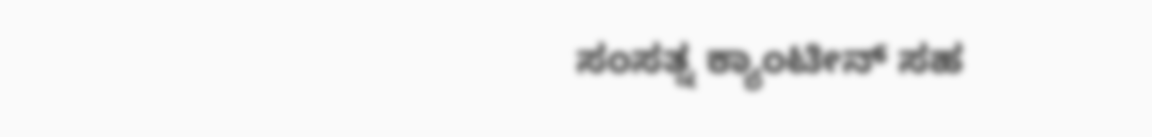ಸಂಸತ್ನ ಕ್ಯಾಂಟೀನ್ ಸಹ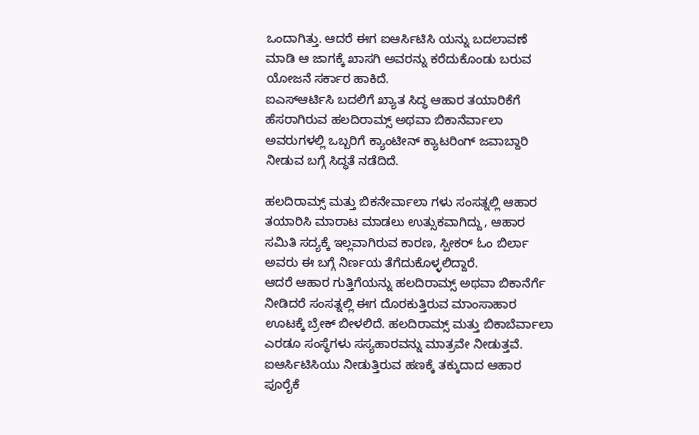ಒಂದಾಗಿತ್ತು. ಆದರೆ ಈಗ ಐಆರ್ಸಿಟಿಸಿ ಯನ್ನು ಬದಲಾವಣೆ ಮಾಡಿ ಆ ಜಾಗಕ್ಕೆ ಖಾಸಗಿ ಅವರನ್ನು ಕರೆದುಕೊಂಡು ಬರುವ ಯೋಜನೆ ಸರ್ಕಾರ ಹಾಕಿದೆ.
ಐಎಸ್ಆರ್ಟಿಸಿ ಬದಲಿಗೆ ಖ್ಯಾತ ಸಿದ್ಧ ಆಹಾರ ತಯಾರಿಕೆಗೆ ಹೆಸರಾಗಿರುವ ಹಲದಿರಾಮ್ಸ್ ಅಥವಾ ಬಿಕಾನೆರ್ವಾಲಾ ಅವರುಗಳಲ್ಲಿ ಒಬ್ಬರಿಗೆ ಕ್ಯಾಂಟೀನ್ ಕ್ಯಾಟರಿಂಗ್ ಜವಾಬ್ದಾರಿ ನೀಡುವ ಬಗ್ಗೆ ಸಿದ್ಧತೆ ನಡೆದಿದೆ.

ಹಲದಿರಾಮ್ಸ್ ಮತ್ತು ಬಿಕನೇರ್ವಾಲಾ ಗಳು ಸಂಸತ್ನಲ್ಲಿ ಆಹಾರ ತಯಾರಿಸಿ ಮಾರಾಟ ಮಾಡಲು ಉತ್ಸುಕವಾಗಿದ್ದು, ಆಹಾರ ಸಮಿತಿ ಸದ್ಯಕ್ಕೆ ಇಲ್ಲವಾಗಿರುವ ಕಾರಣ, ಸ್ಪೀಕರ್ ಓಂ ಬಿರ್ಲಾ ಅವರು ಈ ಬಗ್ಗೆ ನಿರ್ಣಯ ತೆಗೆದುಕೊಳ್ಳಲಿದ್ದಾರೆ.
ಆದರೆ ಆಹಾರ ಗುತ್ತಿಗೆಯನ್ನು ಹಲದಿರಾಮ್ಸ್ ಅಥವಾ ಬಿಕಾನೆರ್ಗೆ ನೀಡಿದರೆ ಸಂಸತ್ನಲ್ಲಿ ಈಗ ದೊರಕುತ್ತಿರುವ ಮಾಂಸಾಹಾರ ಊಟಕ್ಕೆ ಬ್ರೇಕ್ ಬೀಳಲಿದೆ. ಹಲದಿರಾಮ್ಸ್ ಮತ್ತು ಬಿಕಾಬೆರ್ವಾಲಾ ಎರಡೂ ಸಂಸ್ಥೆಗಳು ಸಸ್ಯಹಾರವನ್ನು ಮಾತ್ರವೇ ನೀಡುತ್ತವೆ.
ಐಆರ್ಸಿಟಿಸಿಯು ನೀಡುತ್ತಿರುವ ಹಣಕ್ಕೆ ತಕ್ಕುದಾದ ಆಹಾರ ಪೂರೈಕೆ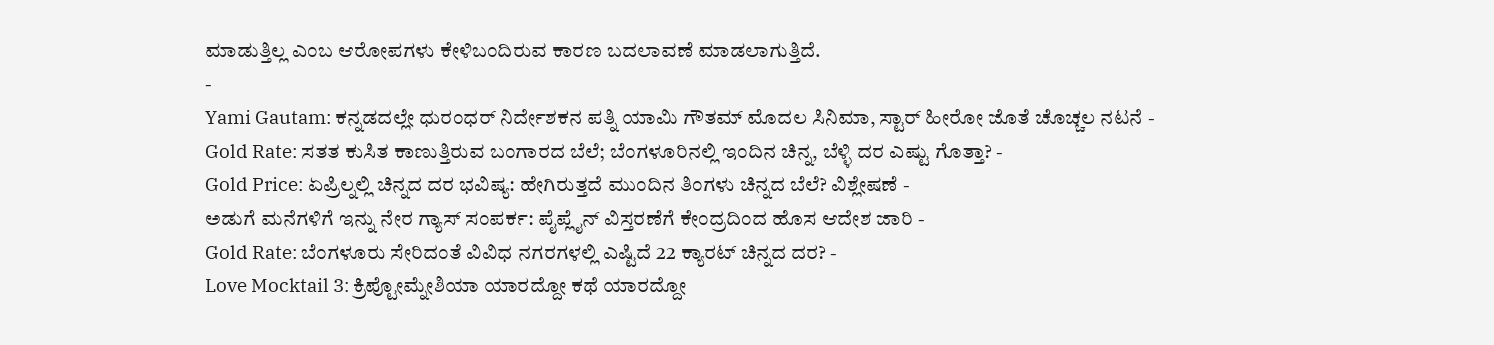ಮಾಡುತ್ತಿಲ್ಲ ಎಂಬ ಆರೋಪಗಳು ಕೇಳಿಬಂದಿರುವ ಕಾರಣ ಬದಲಾವಣೆ ಮಾಡಲಾಗುತ್ತಿದೆ.
-
Yami Gautam: ಕನ್ನಡದಲ್ಲೇ ಧುರಂಧರ್ ನಿರ್ದೇಶಕನ ಪತ್ನಿ ಯಾಮಿ ಗೌತಮ್ ಮೊದಲ ಸಿನಿಮಾ, ಸ್ಟಾರ್ ಹೀರೋ ಜೊತೆ ಚೊಚ್ಚಲ ನಟನೆ -
Gold Rate: ಸತತ ಕುಸಿತ ಕಾಣುತ್ತಿರುವ ಬಂಗಾರದ ಬೆಲೆ; ಬೆಂಗಳೂರಿನಲ್ಲಿ ಇಂದಿನ ಚಿನ್ನ, ಬೆಳ್ಳಿ ದರ ಎಷ್ಟು ಗೊತ್ತಾ? -
Gold Price: ಏಪ್ರಿಲ್ನಲ್ಲಿ ಚಿನ್ನದ ದರ ಭವಿಷ್ಯ: ಹೇಗಿರುತ್ತದೆ ಮುಂದಿನ ತಿಂಗಳು ಚಿನ್ನದ ಬೆಲೆ? ವಿಶ್ಲೇಷಣೆ -
ಅಡುಗೆ ಮನೆಗಳಿಗೆ ಇನ್ನು ನೇರ ಗ್ಯಾಸ್ ಸಂಪರ್ಕ: ಪೈಪ್ಲೈನ್ ವಿಸ್ತರಣೆಗೆ ಕೇಂದ್ರದಿಂದ ಹೊಸ ಆದೇಶ ಜಾರಿ -
Gold Rate: ಬೆಂಗಳೂರು ಸೇರಿದಂತೆ ವಿವಿಧ ನಗರಗಳಲ್ಲಿ ಎಷ್ಟಿದೆ 22 ಕ್ಯಾರಟ್ ಚಿನ್ನದ ದರ? -
Love Mocktail 3: ಕ್ರಿಪ್ಟೋಮ್ನೇಶಿಯಾ ಯಾರದ್ದೋ ಕಥೆ ಯಾರದ್ದೋ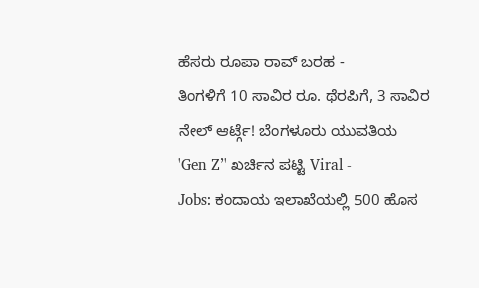ಹೆಸರು ರೂಪಾ ರಾವ್ ಬರಹ -
ತಿಂಗಳಿಗೆ 10 ಸಾವಿರ ರೂ. ಥೆರಪಿಗೆ, 3 ಸಾವಿರ ನೇಲ್ ಆರ್ಟ್ಗೆ! ಬೆಂಗಳೂರು ಯುವತಿಯ 'Gen Z’' ಖರ್ಚಿನ ಪಟ್ಟಿ Viral -
Jobs: ಕಂದಾಯ ಇಲಾಖೆಯಲ್ಲಿ 500 ಹೊಸ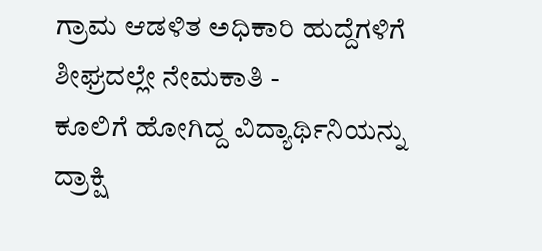ಗ್ರಾಮ ಆಡಳಿತ ಅಧಿಕಾರಿ ಹುದ್ದೆಗಳಿಗೆ ಶೀಘ್ರದಲ್ಲೇ ನೇಮಕಾತಿ -
ಕೂಲಿಗೆ ಹೋಗಿದ್ದ ವಿದ್ಯಾರ್ಥಿನಿಯನ್ನು ದ್ರಾಕ್ಷಿ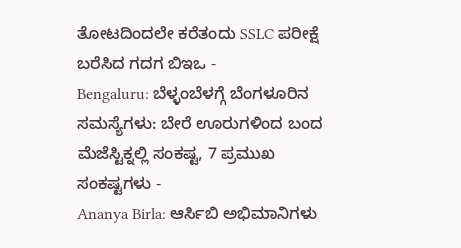ತೋಟದಿಂದಲೇ ಕರೆತಂದು SSLC ಪರೀಕ್ಷೆ ಬರೆಸಿದ ಗದಗ ಬಿಇಒ -
Bengaluru: ಬೆಳ್ಳಂಬೆಳಗ್ಗೆ ಬೆಂಗಳೂರಿನ ಸಮಸ್ಯೆಗಳು: ಬೇರೆ ಊರುಗಳಿಂದ ಬಂದ ಮೆಜೆಸ್ಟಿಕ್ನಲ್ಲಿ ಸಂಕಷ್ಟ, 7 ಪ್ರಮುಖ ಸಂಕಷ್ಟಗಳು -
Ananya Birla: ಆರ್ಸಿಬಿ ಅಭಿಮಾನಿಗಳು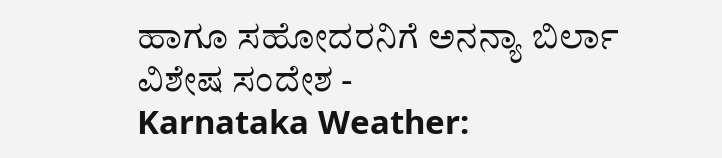ಹಾಗೂ ಸಹೋದರನಿಗೆ ಅನನ್ಯಾ ಬಿರ್ಲಾ ವಿಶೇಷ ಸಂದೇಶ -
Karnataka Weather: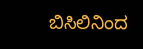ಬಿಸಿಲಿನಿಂದ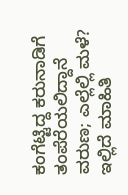ಕಂಗೆಟ್ಟಿದ್ದ ಕರುನಾಡಿಗೆ ತಂಪೆರೆಯಲಿದ್ದಾನೆ ವರುಣ; ಎಲ್ಲೆಲ್ಲಿ ಮಳೆ? ಇಲ್ಲಿದೆ ಮಾಹಿತಿ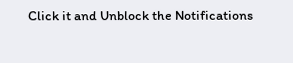Click it and Unblock the Notifications